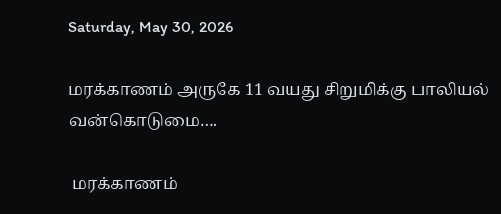Saturday, May 30, 2026

மரக்காணம் அருகே 11 வயது சிறுமிக்கு பாலியல் வன்கொடுமை….

 மரக்காணம்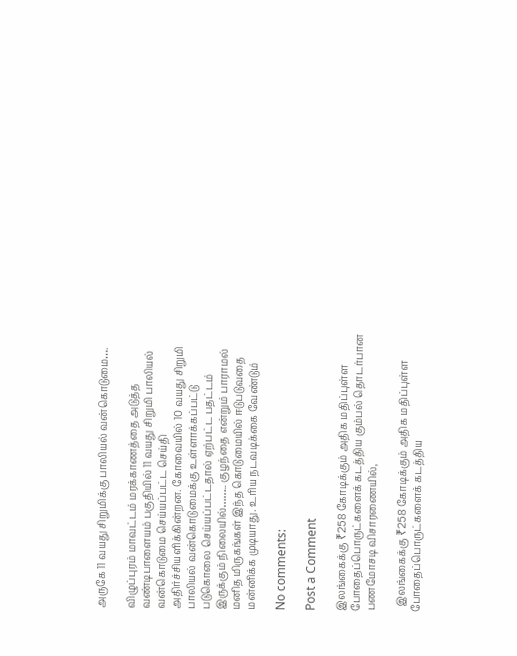அருகே 11 வயது சிறுமிக்கு பாலியல் வன்கொடுமை….

விழுப்புரம் மாவட்டம் மரக்காணத்தை அடுத்த வண்டிபாளையம் பகுதியில் 11 வயது சிறுமி பாலியல் வன்கொடுமை செய்யப்பட்ட செய்தி அதிர்ச்சியளிக்கின்றன. கோவையில் 10 வயது சிறுமி பாலியல் வன்கொடுமைக்கு உள்ளாக்கப்பட்டு படுகொலை செய்யப்பட்டதால் ஏற்பட்ட பதட்டம் இருக்கும் நிலையில்…….. குழந்தை என்றும் பாராமல் மனித மிருகங்கள் இந்த கொடுமையில் ஈடுபடுவதை மன்னிக்க முடியாது. உரிய நடவடிக்கை வேண்டும்

No comments:

Post a Comment

இலங்கைக்கு ₹258 கோடிக்கும் அதிக மதிப்புள்ள போதைப்பொருட்களைக் கடத்திய கும்பல் தொடர்பான பணமோசடி விசாரணையில்,

  இலங்கைக்கு ₹258 கோடிக்கும் அதிக மதிப்புள்ள போதைப்பொருட்களைக் கடத்திய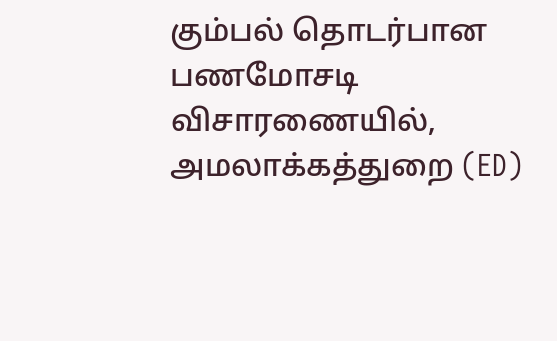கும்பல் தொடர்பான பணமோசடி விசாரணையில், அமலாக்கத்துறை (ED)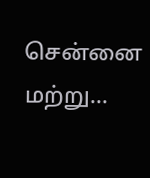சென்னை மற்று...